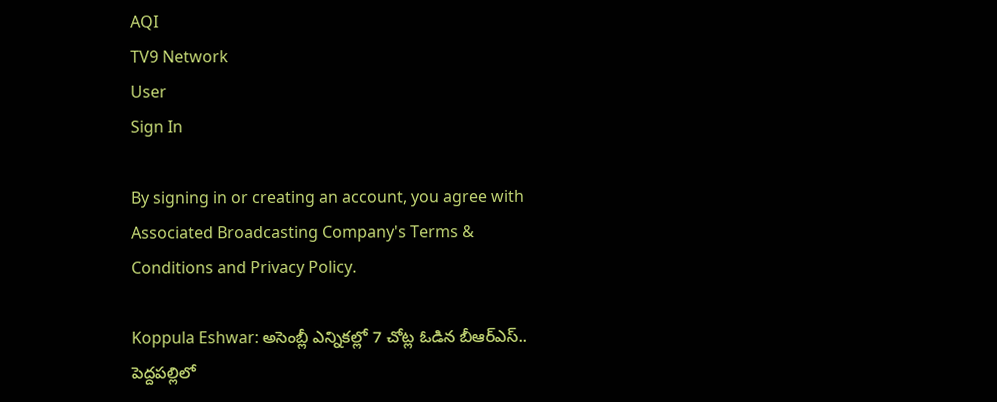AQI
TV9 Network
User
Sign In

By signing in or creating an account, you agree with Associated Broadcasting Company's Terms & Conditions and Privacy Policy.

Koppula Eshwar: అసెంబ్లీ ఎన్నికల్లో 7 చోట్ల ఓడిన బీఆర్ఎస్.. పెద్దపల్లిలో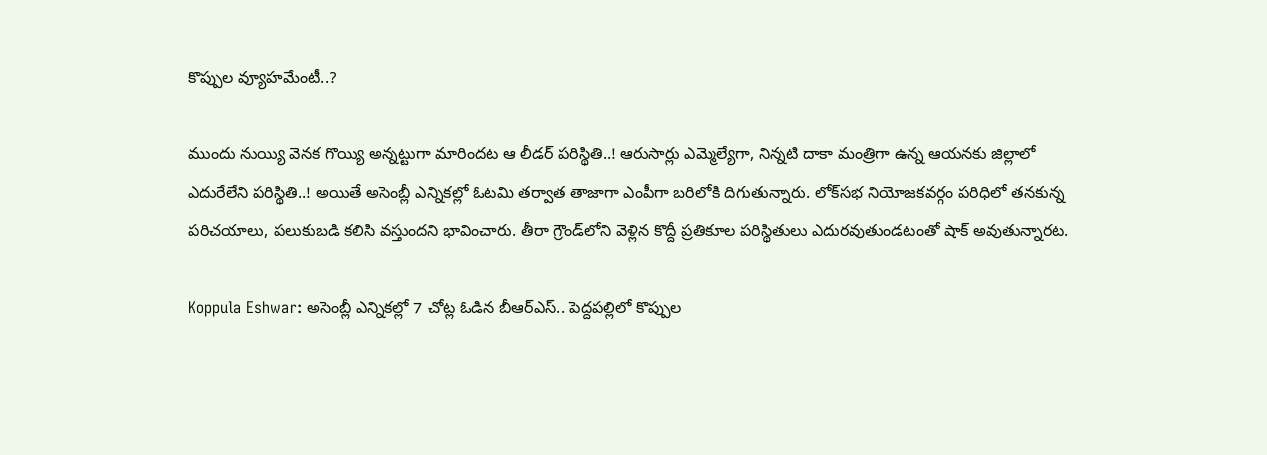కొప్పుల వ్యూహమేంటీ..?

ముందు నుయ్యి వెనక గొయ్యి అన్నట్టుగా మారిందట ఆ లీడర్ పరిస్థితి..! ఆరుసార్లు ఎమ్మెల్యేగా, నిన్నటి దాకా మంత్రిగా ఉన్న ఆయనకు జిల్లాలో ఎదురేలేని పరిస్థితి..! అయితే అసెంబ్లీ ఎన్నికల్లో ఓటమి తర్వాత తాజాగా ఎంపీగా బరిలోకి దిగుతున్నారు. లోక్‌సభ నియోజకవర్గం పరిధిలో తనకున్న పరిచయాలు, పలుకుబడి కలిసి వస్తుందని భావించారు. తీరా గ్రౌండ్‌లోని వెళ్లిన కొద్దీ ప్రతికూల పరిస్థితులు ఎదురవుతుండటంతో షాక్ అవుతున్నారట.

Koppula Eshwar: అసెంబ్లీ ఎన్నికల్లో 7 చోట్ల ఓడిన బీఆర్ఎస్.. పెద్దపల్లిలో కొప్పుల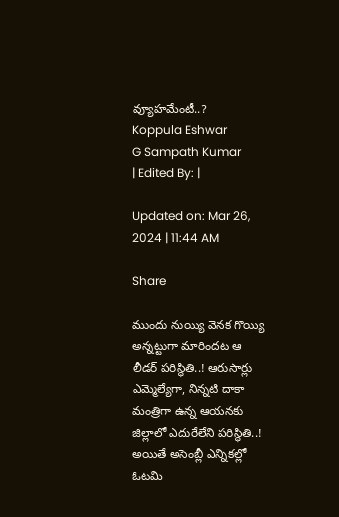వ్యూహమేంటీ..?
Koppula Eshwar
G Sampath Kumar
| Edited By: |

Updated on: Mar 26, 2024 | 11:44 AM

Share

ముందు నుయ్యి వెనక గొయ్యి అన్నట్టుగా మారిందట ఆ లీడర్ పరిస్థితి..! ఆరుసార్లు ఎమ్మెల్యేగా, నిన్నటి దాకా మంత్రిగా ఉన్న ఆయనకు జిల్లాలో ఎదురేలేని పరిస్థితి..! అయితే అసెంబ్లీ ఎన్నికల్లో ఓటమి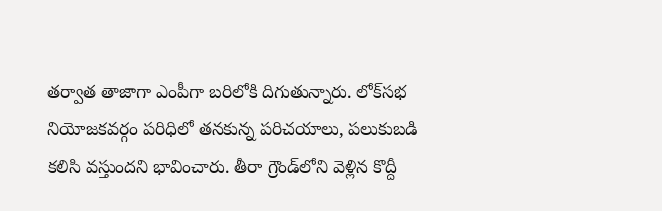తర్వాత తాజాగా ఎంపీగా బరిలోకి దిగుతున్నారు. లోక్‌సభ నియోజకవర్గం పరిధిలో తనకున్న పరిచయాలు, పలుకుబడి కలిసి వస్తుందని భావించారు. తీరా గ్రౌండ్‌లోని వెళ్లిన కొద్దీ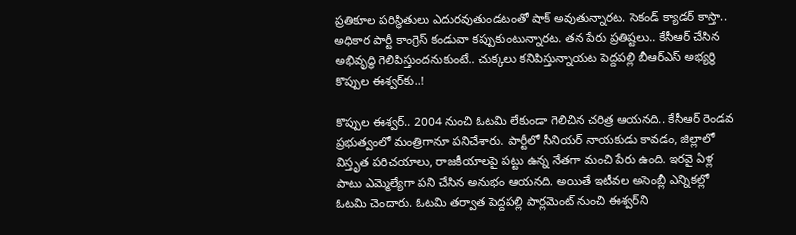ప్రతికూల పరిస్థితులు ఎదురవుతుండటంతో షాక్ అవుతున్నారట. సెకండ్ క్యాడర్ కాస్తా.. అధికార పార్టీ కాంగ్రెస్ కండువా కప్పుకుంటున్నారట. తన పేరు ప్రతిష్టలు.. కేసీఆర్ చేసిన అభివృద్ధి గెలిపిస్తుందనుకుంటే.. చుక్కలు కనిపిస్తున్నాయట పెద్దపల్లి బీఆర్ఎస్ అభ్యర్థి కొప్పుల ఈశ్వర్‌కు..!

కొప్పుల ఈశ్వర్.. 2004 నుంచి ఓటమి లేకుండా గెలిచిన చరిత్ర ఆయనది.. కేసీఆర్ రెండవ ప్రభుత్వంలో మంత్రిగానూ పనిచేశారు. పార్టీలో సీనియర్ నాయకుడు కావడం, జిల్లాలో విస్తృత పరిచయాలు, రాజకీయాలపై పట్టు ఉన్న నేతగా మంచి పేరు ఉంది. ఇరవై ఏళ్ల పాటు ఎమ్మెల్యేగా పని చేసిన అనుభం ఆయనది. అయితే ఇటీవల అసెంబ్లీ ఎన్నికల్లో ఓటమి చెందారు. ఓటమి తర్వాత పెద్దపల్లి పార్లమెంట్ నుంచి ఈశ్వర్‌ని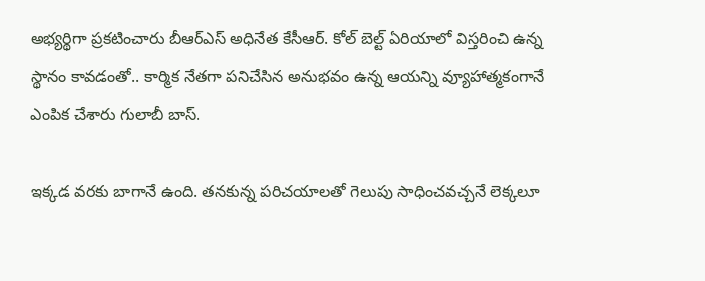అభ్యర్థిగా ప్రకటించారు బీఆర్ఎస్ అధినేత కేసీఆర్. కోల్ బెల్ట్ ఏరియాలో విస్తరించి ఉన్న స్థానం కావడంతో.. కార్మిక నేతగా పనిచేసిన అనుభవం ఉన్న ఆయన్ని వ్యూహాత్మకంగానే ఎంపిక చేశారు గులాబీ బాస్.

ఇక్కడ వరకు బాగానే ఉంది. తనకున్న పరిచయాలతో గెలుపు సాధించవచ్చనే లెక్కలూ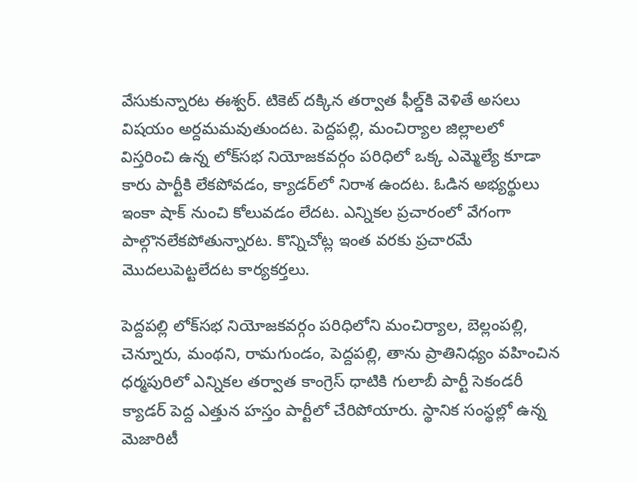వేసుకున్నారట ఈశ్వర్. టికెట్ దక్కిన తర్వాత ఫీల్డ్‌కి వెళితే అసలు విషయం అర్దమమవుతుందట. పెద్దపల్లి, మంచిర్యాల జిల్లాలలో విస్తరించి ఉన్న లోక్‌సభ నియోజకవర్గం పరిధిలో ఒక్క ఎమ్మెల్యే కూడా కారు పార్టీకి లేకపోవడం, క్యాడర్‌లో నిరాశ ఉందట. ఓడిన అభ్యర్థులు ఇంకా షాక్ నుంచి కోలువడం లేదట. ఎన్నికల ప్రచారంలో వేగంగా పాల్గొనలేకపోతున్నారట. కొన్నిచోట్ల ఇంత వరకు ప్రచారమే మొదలుపెట్టలేదట కార్యకర్తలు.

పెద్దపల్లి లోక్‌సభ నియోజకవర్గం పరిధిలోని మంచిర్యాల, బెల్లంపల్లి, చెన్నూరు, మంథని, రామగుండం, పెద్దపల్లి, తాను ప్రాతినిధ్యం వహించిన ధర్మపురిలో ఎన్నికల తర్వాత కాంగ్రెస్‌ ధాటికి గులాబీ పార్టీ సెకండరీ క్యాడర్ పెద్ద ఎత్తున హస్తం పార్టీలో చేరిపోయారు. స్థానిక సంస్థల్లో ఉన్న మెజారిటీ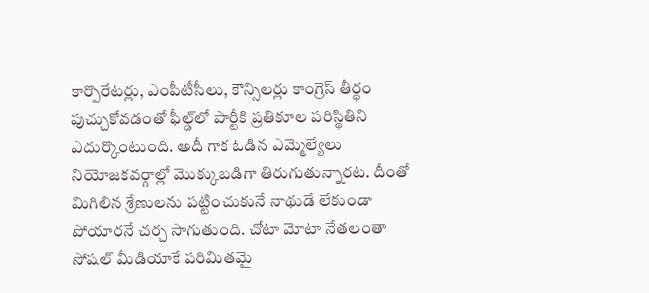కార్పొరేటర్లు, ఎంపీటీసీలు, కౌన్సిలర్లు కాంగ్రెస్‌ తీర్థం పుచ్చుకోవడంతో ఫీల్డ్‌లో పార్టీకి ప్రతికూల పరిస్థితిని ఎదుర్కొంటుంది. అదీ గాక ఓడిన ఎమ్మెల్యేలు నియోజకవర్గాల్లో మొక్కుబడిగా తిరుగుతున్నారట. దీంతో మిగిలిన శ్రేణులను పట్టించుకునే నాథుడే లేకుండా పోయారనే చర్చ సాగుతుంది. చోటా మోటా నేతలంతా సోషల్ మీడియాకే పరిమితమై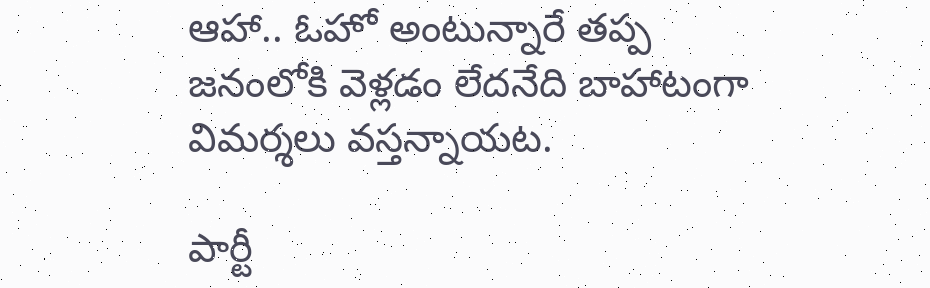ఆహా.. ఓహో అంటున్నారే తప్ప జనంలోకి వెళ్లడం లేదనేది బాహాటంగా విమర్శలు వస్తన్నాయట.

పార్టీ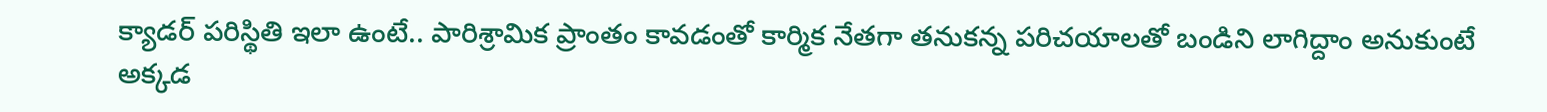క్యాడర్ పరిస్థితి ఇలా ఉంటే.. పారిశ్రామిక ప్రాంతం కావడంతో కార్మిక నేతగా తనుకన్న పరిచయాలతో బండిని లాగిద్దాం అనుకుంటే అక్కడ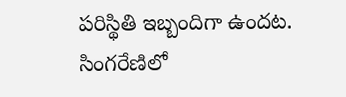పరిస్థితి ఇబ్బందిగా ఉందట. సింగరేణిలో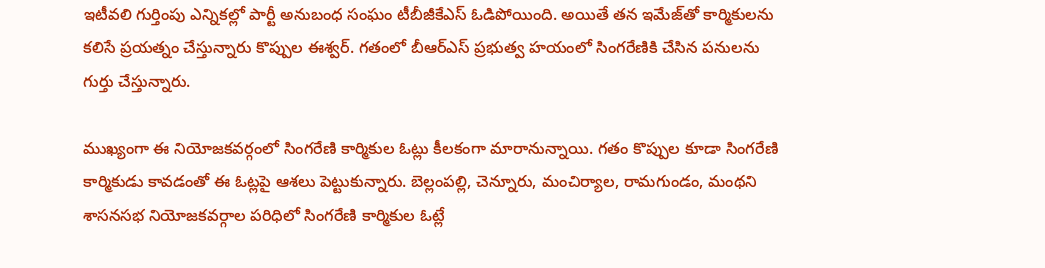ఇటీవలి గుర్తింపు ఎన్నికల్లో పార్టీ అనుబంధ సంఘం టీబీజీకేఎస్ ఓడిపోయింది. అయితే తన ఇమేజ్‌తో కార్మికులను కలిసే ప్రయత్నం చేస్తున్నారు కొప్పుల ఈశ్వర్. గతంలో బీఆర్ఎస్ ప్రభుత్వ హయంలో సింగరేణికి చేసిన పనులను గుర్తు చేస్తున్నారు.

ముఖ్యంగా ఈ నియోజకవర్గంలో సింగరేణి కార్మికుల ఓట్లు కీలకంగా మారానున్నాయి. గతం కొప్పుల కూడా సింగరేణి కార్మికుడు కావడంతో ఈ ఓట్లపై ఆశలు పెట్టుకున్నారు. బెల్లంపల్లి, చెన్నూరు, మంచిర్యాల, రామగుండం, మంథని శాసనసభ నియోజకవర్గాల పరిధిలో సింగరేణి కార్మికుల ఓట్లే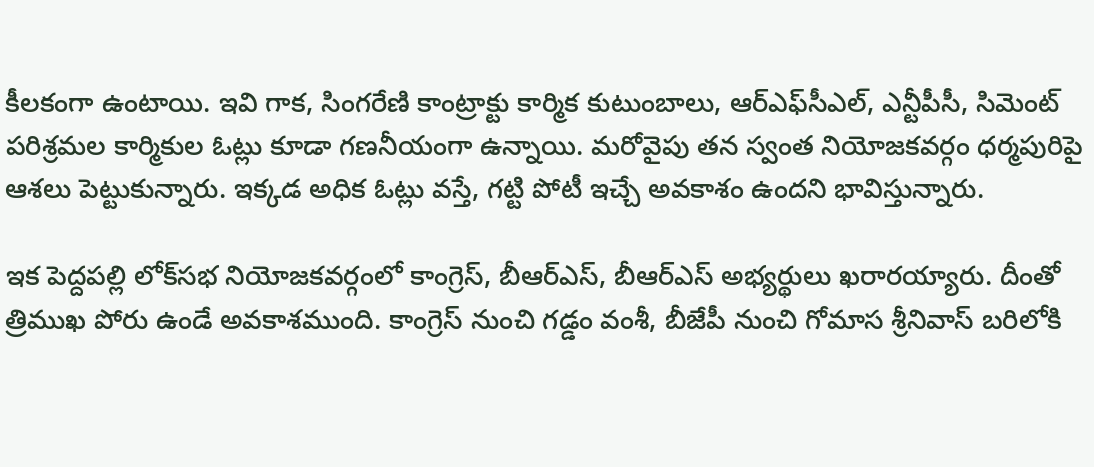కీలకంగా ఉంటాయి. ఇవి గాక, సింగరేణి కాంట్రాక్టు కార్మిక కుటుంబాలు, ఆర్‌ఎఫ్‌సీఎల్, ఎన్టీపీసీ, సిమెంట్ పరిశ్రమల కార్మికుల ఓట్లు కూడా గణనీయంగా ఉన్నాయి. మరోవైపు తన స్వంత నియోజకవర్గం ధర్మపురిపై ఆశలు పెట్టుకున్నారు. ఇక్కడ అధిక ఓట్లు వస్తే, గట్టి పోటీ ఇచ్చే అవకాశం ఉందని భావిస్తున్నారు.

ఇక పెద్దపల్లి లోక్‌సభ నియోజకవర్గంలో కాంగ్రెస్, బీఆర్ఎస్, బీఆర్ఎస్ అభ్యర్థులు ఖరారయ్యారు. దీంతో త్రిముఖ పోరు ఉండే అవకాశముంది. కాంగ్రెస్ నుంచి గడ్డం వంశీ, బీజేపీ నుంచి గోమాస శ్రీనివాస్ బరిలోకి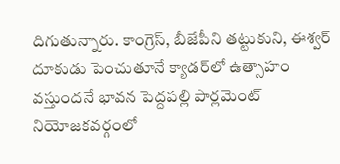దిగుతున్నారు. కాంగ్రెస్, బీజేపీని తట్టుకుని, ఈశ్వర్ దూకుడు పెంచుతూనే క్యాడర్‌లో ఉత్సాహం వస్తుందనే భావన పెద్దపల్లి పార్లమెంట్ నియోజకవర్గంలో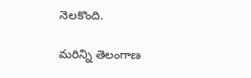నెలకొంది.

మరిన్ని తెలంగాణ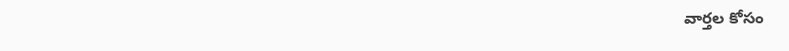వార్తల కోసం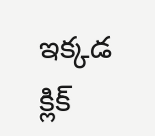ఇక్కడ క్లిక్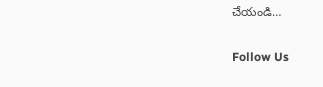చేయండి…

Follow Us